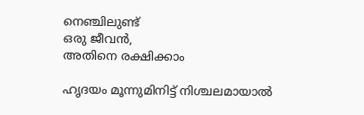നെഞ്ചിലുണ്ട്
ഒരു ജീവൻ,
അതിനെ രക്ഷിക്കാം

ഹൃദയം മൂന്നുമിനിട്ട് നിശ്ചലമായാൽ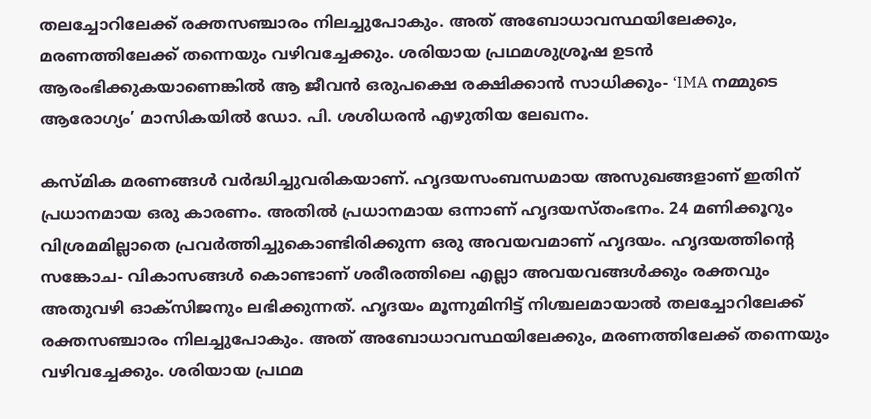തലച്ചോറിലേക്ക് രക്തസഞ്ചാരം നിലച്ചുപോകും. അത് അബോധാവസ്ഥയിലേക്കും, മരണത്തിലേക്ക് തന്നെയും വഴിവച്ചേക്കും. ശരിയായ പ്രഥമശുശ്രൂഷ ഉടൻ ആരംഭിക്കുകയാണെങ്കിൽ ആ ജീവൻ ഒരുപക്ഷെ രക്ഷിക്കാൻ സാധിക്കും- ‘IMA നമ്മുടെ ആരോഗ്യം’ മാസികയിൽ ഡോ. പി. ശശിധരൻ എഴുതിയ ലേഖനം.

കസ്മിക മരണങ്ങൾ വർദ്ധിച്ചുവരികയാണ്. ഹൃദയസംബന്ധമായ അസുഖങ്ങളാണ് ഇതിന് പ്രധാനമായ ഒരു കാരണം. അതിൽ പ്രധാനമായ ഒന്നാണ് ഹൃദയസ്തംഭനം. 24 മണിക്കൂറും വിശ്രമമില്ലാതെ പ്രവർത്തിച്ചുകൊണ്ടിരിക്കുന്ന ഒരു അവയവമാണ് ഹൃദയം. ഹൃദയത്തിന്റെ സങ്കോച- വികാസങ്ങൾ കൊണ്ടാണ് ശരീരത്തിലെ എല്ലാ അവയവങ്ങൾക്കും രക്തവും അതുവഴി ഓക്‌സിജനും ലഭിക്കുന്നത്. ഹൃദയം മൂന്നുമിനിട്ട് നിശ്ചലമായാൽ തലച്ചോറിലേക്ക് രക്തസഞ്ചാരം നിലച്ചുപോകും. അത് അബോധാവസ്ഥയിലേക്കും, മരണത്തിലേക്ക് തന്നെയും വഴിവച്ചേക്കും. ശരിയായ പ്രഥമ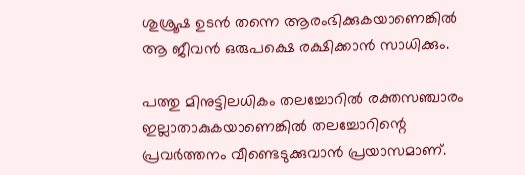ശുശ്രൂഷ ഉടൻ തന്നെ ആരംഭിക്കുകയാണെങ്കിൽ ആ ജീവൻ ഒരുപക്ഷെ രക്ഷിക്കാൻ സാധിക്കും.

പത്തു മിനുട്ടിലധികം തലച്ചോറിൽ രക്തസഞ്ചാരം ഇല്ലാതാകുകയാണെങ്കിൽ തലച്ചോറിന്റെ പ്രവർത്തനം വീണ്ടെടുക്കുവാൻ പ്രയാസമാണ്.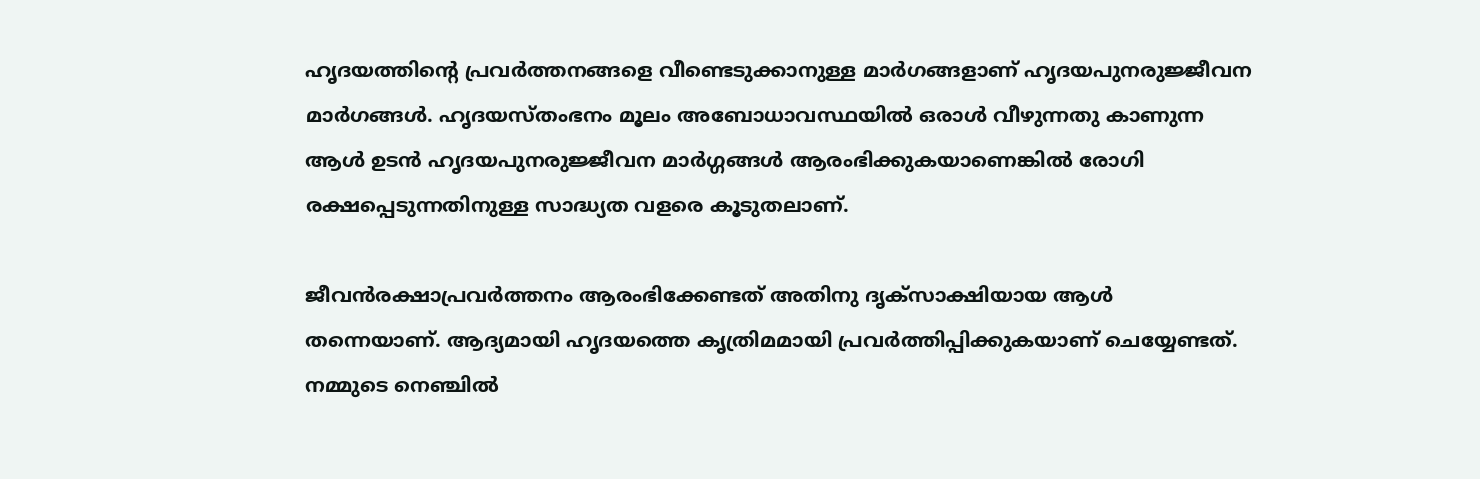ഹൃദയത്തിന്റെ പ്രവർത്തനങ്ങളെ വീണ്ടെടുക്കാനുള്ള മാർഗങ്ങളാണ് ഹൃദയപുനരുജ്ജീവന മാർഗങ്ങൾ. ഹൃദയസ്തംഭനം മൂലം അബോധാവസ്ഥയിൽ ഒരാൾ വീഴുന്നതു കാണുന്ന ആൾ ഉടൻ ഹൃദയപുനരുജ്ജീവന മാർഗ്ഗങ്ങൾ ആരംഭിക്കുകയാണെങ്കിൽ രോഗി രക്ഷപ്പെടുന്നതിനുള്ള സാദ്ധ്യത വളരെ കൂടുതലാണ്.

ജീവൻരക്ഷാപ്രവർത്തനം ആരംഭിക്കേണ്ടത് അതിനു ദൃക്‌സാക്ഷിയായ ആൾ തന്നെയാണ്. ആദ്യമായി ഹൃദയത്തെ കൃത്രിമമായി പ്രവർത്തിപ്പിക്കുകയാണ് ചെയ്യേണ്ടത്. നമ്മുടെ നെഞ്ചിൽ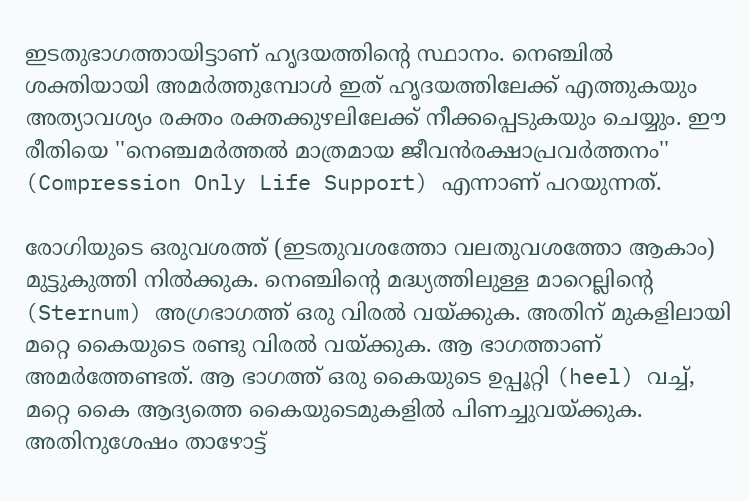ഇടതുഭാഗത്തായിട്ടാണ് ഹൃദയത്തിന്റെ സ്ഥാനം. നെഞ്ചിൽ ശക്തിയായി അമർത്തുമ്പോൾ ഇത് ഹൃദയത്തിലേക്ക് എത്തുകയും അത്യാവശ്യം രക്തം രക്തക്കുഴലിലേക്ക് നീക്കപ്പെടുകയും ചെയ്യും. ഈ രീതിയെ ''നെഞ്ചമർത്തൽ മാത്രമായ ജീവൻരക്ഷാപ്രവർത്തനം'' (Compression Only Life Support) എന്നാണ് പറയുന്നത്.

രോഗിയുടെ ഒരുവശത്ത് (ഇടതുവശത്തോ വലതുവശത്തോ ആകാം) മുട്ടുകുത്തി നിൽക്കുക. നെഞ്ചിന്റെ മദ്ധ്യത്തിലുള്ള മാറെല്ലിന്റെ (Sternum) അഗ്രഭാഗത്ത് ഒരു വിരൽ വയ്ക്കുക. അതിന് മുകളിലായി മറ്റെ കൈയുടെ രണ്ടു വിരൽ വയ്ക്കുക. ആ ഭാഗത്താണ് അമർത്തേണ്ടത്. ആ ഭാഗത്ത് ഒരു കൈയുടെ ഉപ്പൂറ്റി (heel) വച്ച്, മറ്റെ കൈ ആദ്യത്തെ കൈയുടെമുകളിൽ പിണച്ചുവയ്ക്കുക. അതിനുശേഷം താഴോട്ട്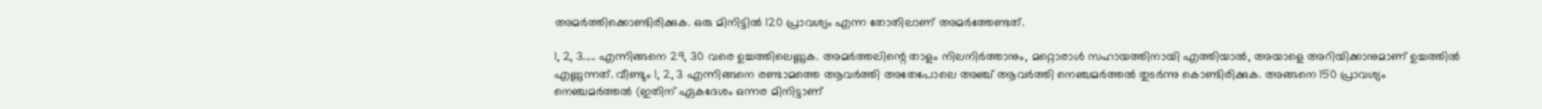അമർത്തിക്കൊണ്ടിരിക്കുക. ഒരു മിനിട്ടിൽ 120 പ്രാവശ്യം എന്ന തോതിലാണ് അമർത്തേണ്ടത്.

1, 2, 3..... എന്നിങ്ങനെ 29, 30 വരെ ഉച്ചത്തിലെണ്ണുക. അമർത്തലിന്റെ താളം നിലനിർത്താനും, മറ്റൊരാൾ സഹായത്തിനായി എത്തിയാൽ, അയാളെ അറിയിക്കാനുമാണ് ഉച്ചത്തിൽ എണ്ണുന്നത്. വീണ്ടും 1, 2, 3 എന്നിങ്ങനെ രണ്ടാമത്തെ ആവർത്തി അതേപോലെ അഞ്ച് ആവർത്തി നെഞ്ചമർത്തൽ തുടർന്നു കൊണ്ടിരിക്കുക. അങ്ങനെ 150 പ്രാവശ്യം നെഞ്ചമർത്തൽ (ഇതിന് ഏകദേശം ഒന്നര മിനിട്ടാണ്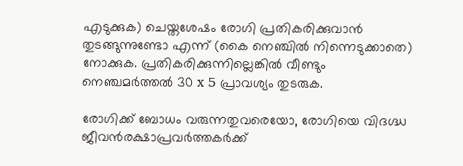എടുക്കുക) ചെയ്തശേഷം രോഗി പ്രതികരിക്കുവാൻ തുടങ്ങുന്നുണ്ടോ എന്ന് (കൈ നെഞ്ചിൽ നിന്നെടുക്കാതെ) നോക്കുക. പ്രതികരിക്കുന്നില്ലെങ്കിൽ വീണ്ടും നെഞ്ചമർത്തൽ 30 x 5 പ്രാവശ്യം തുടരുക.

രോഗിക്ക് ബോധം വരുന്നതുവരെയോ, രോഗിയെ വിദഗ്ദ്ധ ജീവൻരക്ഷാപ്രവർത്തകർക്ക്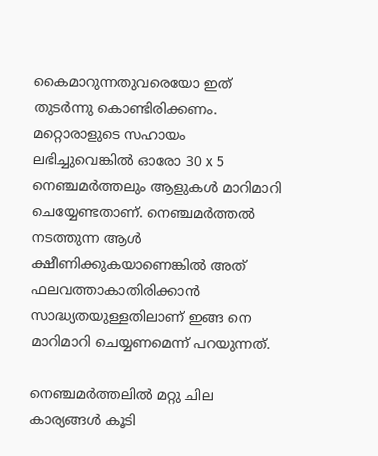കൈമാറുന്നതുവരെയോ ഇത് തുടർന്നു കൊണ്ടിരിക്കണം. മറ്റൊരാളുടെ സഹായം ലഭിച്ചുവെങ്കിൽ ഓരോ 30 x 5 നെഞ്ചമർത്തലും ആളുകൾ മാറിമാറി ചെയ്യേണ്ടതാണ്. നെഞ്ചമർത്തൽ നടത്തുന്ന ആൾ ക്ഷീണിക്കുകയാണെങ്കിൽ അത് ഫലവത്താകാതിരിക്കാൻ സാദ്ധ്യതയുള്ളതിലാണ് ഇങ്ങ നെ മാറിമാറി ചെയ്യണമെന്ന് പറയുന്നത്.

നെഞ്ചമർത്തലിൽ മറ്റു ചില കാര്യങ്ങൾ കൂടി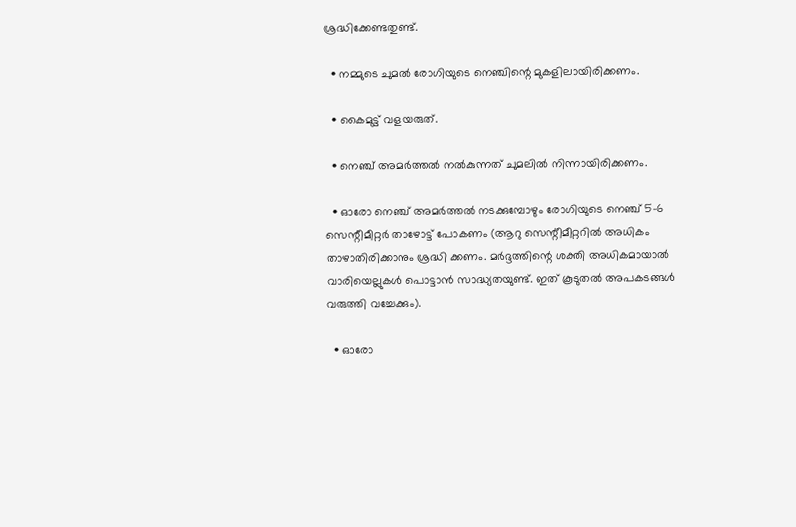ശ്രദ്ധിക്കേണ്ടതുണ്ട്.

  • നമ്മുടെ ചുമൽ രോഗിയുടെ നെഞ്ചിന്റെ മുകളിലായിരിക്കണം.

  • കൈമുട്ട് വളയരുത്.

  • നെഞ്ച് അമർത്തൽ നൽകുന്നത് ചുമലിൽ നിന്നായിരിക്കണം.

  • ഓരോ നെഞ്ച് അമർത്തൽ നടക്കുമ്പോഴും രോഗിയുടെ നെഞ്ച് 5-6 സെന്റീമീറ്റർ താഴോട്ട് പോകണം (ആറു സെന്റീമീറ്ററിൽ അധികം താഴാതിരിക്കാനും ശ്രദ്ധി ക്കണം. മർദ്ദത്തിന്റെ ശക്തി അധികമായാൽ വാരിയെല്ലുകൾ പൊട്ടാൻ സാദ്ധ്യതയുണ്ട്. ഇത് കൂടുതൽ അപകടങ്ങൾ വരുത്തി വച്ചേക്കും).

  • ഓരോ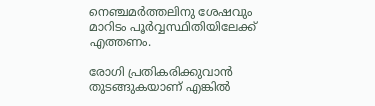നെഞ്ചമർത്തലിനു ശേഷവും മാറിടം പൂർവ്വസ്ഥിതിയിലേക്ക് എത്തണം.

രോഗി പ്രതികരിക്കുവാൻ തുടങ്ങുകയാണ് എങ്കിൽ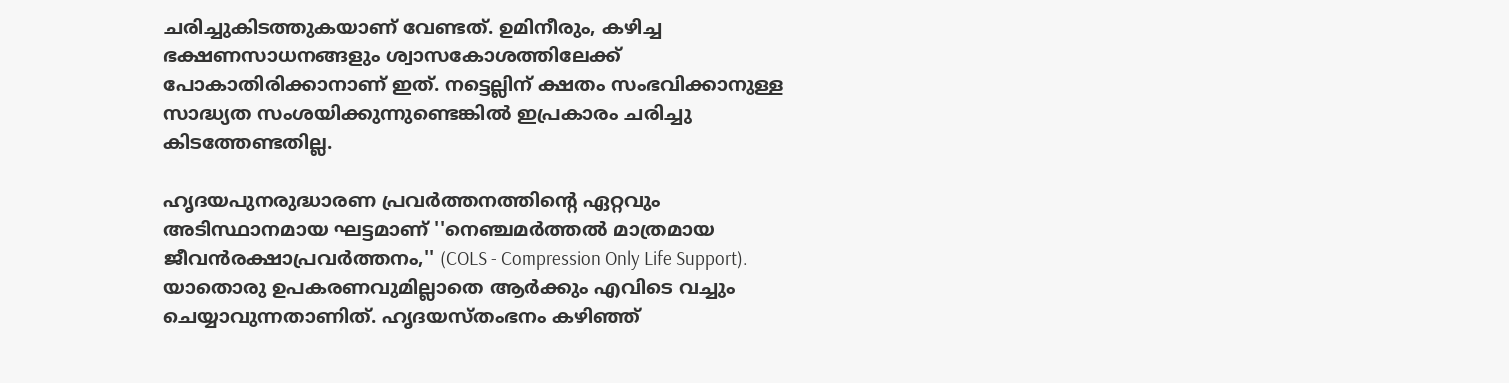ചരിച്ചുകിടത്തുകയാണ് വേണ്ടത്. ഉമിനീരും, കഴിച്ച ഭക്ഷണസാധനങ്ങളും ശ്വാസകോശത്തിലേക്ക് പോകാതിരിക്കാനാണ് ഇത്. നട്ടെല്ലിന് ക്ഷതം സംഭവിക്കാനുള്ള സാദ്ധ്യത സംശയിക്കുന്നുണ്ടെങ്കിൽ ഇപ്രകാരം ചരിച്ചു കിടത്തേണ്ടതില്ല.

ഹൃദയപുനരുദ്ധാരണ പ്രവർത്തനത്തിന്റെ ഏറ്റവും അടിസ്ഥാനമായ ഘട്ടമാണ് ''നെഞ്ചമർത്തൽ മാത്രമായ ജീവൻരക്ഷാപ്രവർത്തനം,'' (COLS - Compression Only Life Support). യാതൊരു ഉപകരണവുമില്ലാതെ ആർക്കും എവിടെ വച്ചും ചെയ്യാവുന്നതാണിത്. ഹൃദയസ്തംഭനം കഴിഞ്ഞ്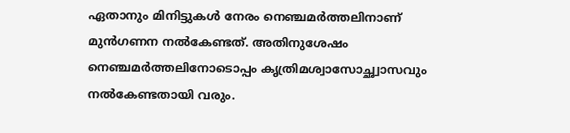ഏതാനും മിനിട്ടുകൾ നേരം നെഞ്ചമർത്തലിനാണ് മുൻഗണന നൽകേണ്ടത്. അതിനുശേഷം നെഞ്ചമർത്തലിനോടൊപ്പം കൃത്രിമശ്വാസോച്ഛ്വാസവും നൽകേണ്ടതായി വരും.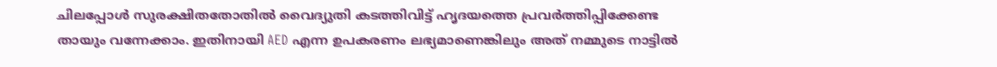ചിലപ്പോൾ സുരക്ഷിതതോതിൽ വൈദ്യുതി കടത്തിവിട്ട് ഹൃദയത്തെ പ്രവർത്തിപ്പിക്കേണ്ട തായും വന്നേക്കാം. ഇതിനായി AED എന്ന ഉപകരണം ലഭ്യമാണെങ്കിലും അത് നമ്മുടെ നാട്ടിൽ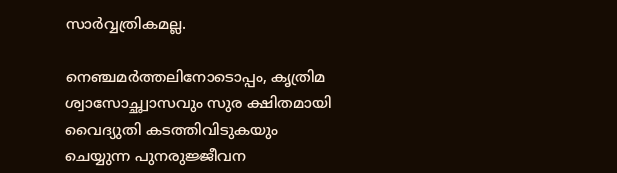സാർവ്വത്രികമല്ല.

നെഞ്ചമർത്തലിനോടൊപ്പം, കൃത്രിമ ശ്വാസോച്ഛ്വാസവും സുര ക്ഷിതമായി വൈദ്യുതി കടത്തിവിടുകയും ചെയ്യുന്ന പുനരുജ്ജീവന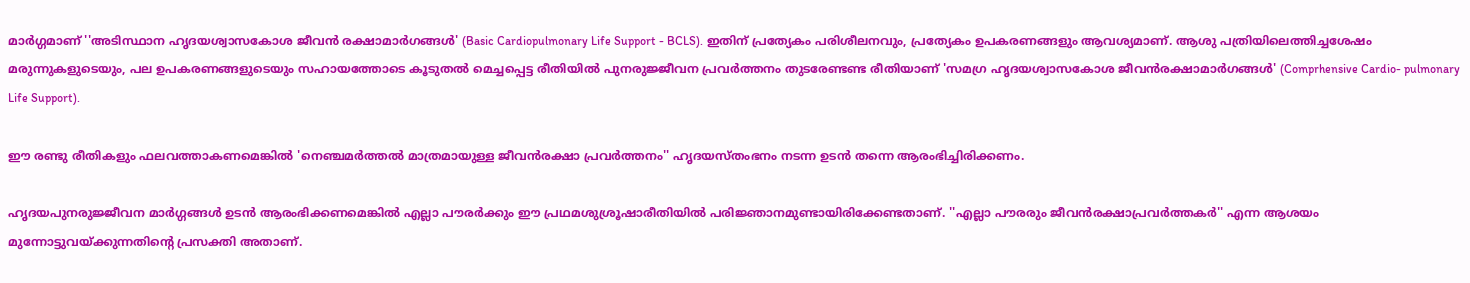മാർഗ്ഗമാണ് ''അടിസ്ഥാന ഹൃദയശ്വാസകോശ ജീവൻ രക്ഷാമാർഗങ്ങൾ' (Basic Cardiopulmonary Life Support - BCLS). ഇതിന് പ്രത്യേകം പരിശീലനവും, പ്രത്യേകം ഉപകരണങ്ങളും ആവശ്യമാണ്. ആശു പത്രിയിലെത്തിച്ചശേഷം മരുന്നുകളുടെയും, പല ഉപകരണങ്ങളുടെയും സഹായത്തോടെ കൂടുതൽ മെച്ചപ്പെട്ട രീതിയിൽ പുനരുജ്ജീവന പ്രവർത്തനം തുടരേണ്ടണ്ട രീതിയാണ് 'സമഗ്ര ഹൃദയശ്വാസകോശ ജീവൻരക്ഷാമാർഗങ്ങൾ' (Comprhensive Cardio- pulmonary Life Support).

ഈ രണ്ടു രീതികളും ഫലവത്താകണമെങ്കിൽ 'നെഞ്ചമർത്തൽ മാത്രമായുള്ള ജീവൻരക്ഷാ പ്രവർത്തനം'' ഹൃദയസ്തംഭനം നടന്ന ഉടൻ തന്നെ ആരംഭിച്ചിരിക്കണം.

ഹൃദയപുനരുജ്ജീവന മാർഗ്ഗങ്ങൾ ഉടൻ ആരംഭിക്കണമെങ്കിൽ എല്ലാ പൗരർക്കും ഈ പ്രഥമശുശ്രൂഷാരീതിയിൽ പരിജ്ഞാനമുണ്ടായിരിക്കേണ്ടതാണ്. ''എല്ലാ പൗരരും ജീവൻരക്ഷാപ്രവർത്തകർ'' എന്ന ആശയം മുന്നോട്ടുവയ്ക്കുന്നതിന്റെ പ്രസക്തി അതാണ്.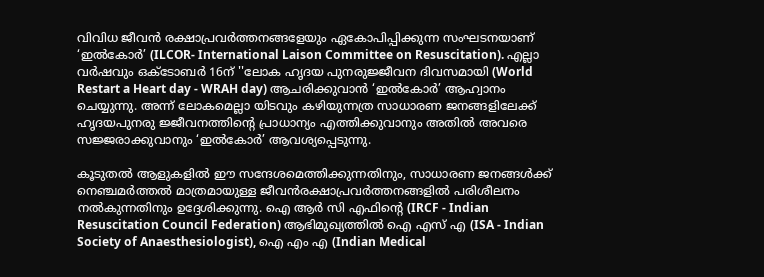വിവിധ ജീവൻ രക്ഷാപ്രവർത്തനങ്ങളേയും ഏകോപിപ്പിക്കുന്ന സംഘടനയാണ് ‘ഇൽകോർ’ (ILCOR- International Laison Committee on Resuscitation). എല്ലാ വർഷവും ഒക്‌ടോബർ 16ന് ''ലോക ഹൃദയ പുനരുജ്ജീവന ദിവസമായി (World Restart a Heart day - WRAH day) ആചരിക്കുവാൻ ‘ഇൽകോർ’ ആഹ്വാനം ചെയ്യുന്നു. അന്ന് ലോകമെല്ലാ യിടവും കഴിയുന്നത്ര സാധാരണ ജനങ്ങളിലേക്ക് ഹൃദയപുനരു ജ്ജീവനത്തിന്റെ പ്രാധാന്യം എത്തിക്കുവാനും അതിൽ അവരെ സജ്ജരാക്കുവാനും ‘ഇൽകോർ’ ആവശ്യപ്പെടുന്നു.

കൂടുതൽ ആളുകളിൽ ഈ സന്ദേശമെത്തിക്കുന്നതിനും, സാധാരണ ജനങ്ങൾക്ക് നെഞ്ചമർത്തൽ മാത്രമായുള്ള ജീവൻരക്ഷാപ്രവർത്തനങ്ങളിൽ പരിശീലനം നൽകുന്നതിനും ഉദ്ദേശിക്കുന്നു. ഐ ആർ സി എഫിന്റെ (IRCF - Indian Resuscitation Council Federation) ആഭിമുഖ്യത്തിൽ ഐ എസ് എ (ISA - Indian Society of Anaesthesiologist), ഐ എം എ (Indian Medical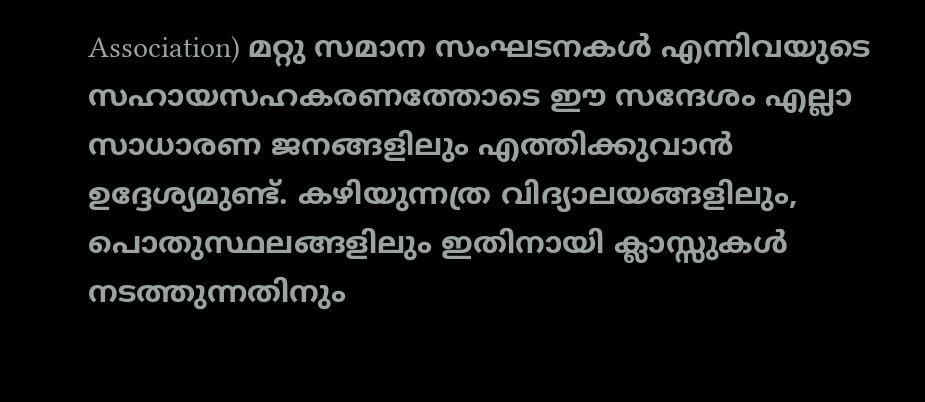Association) മറ്റു സമാന സംഘടനകൾ എന്നിവയുടെ സഹായസഹകരണത്തോടെ ഈ സന്ദേശം എല്ലാ സാധാരണ ജനങ്ങളിലും എത്തിക്കുവാൻ ഉദ്ദേശ്യമുണ്ട്. കഴിയുന്നത്ര വിദ്യാലയങ്ങളിലും, പൊതുസ്ഥലങ്ങളിലും ഇതിനായി ക്ലാസ്സുകൾ നടത്തുന്നതിനും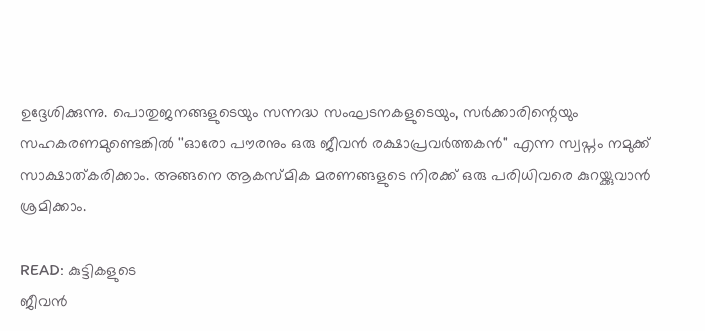ഉദ്ദേശിക്കുന്നു. പൊതുജനങ്ങളുടെയും സന്നദ്ധ സംഘടനകളുടെയും, സർക്കാരിന്റെയും സഹകരണമുണ്ടെങ്കിൽ ''ഓരോ പൗരനും ഒരു ജീവൻ രക്ഷാപ്രവർത്തകൻ'' എന്ന സ്വപ്നം നമുക്ക് സാക്ഷാത്കരിക്കാം. അങ്ങനെ ആകസ്മിക മരണങ്ങളുടെ നിരക്ക് ഒരു പരിധിവരെ കുറയ്ക്കുവാൻ ശ്രമിക്കാം.

READ: കുട്ടികളുടെ
ജീവൻ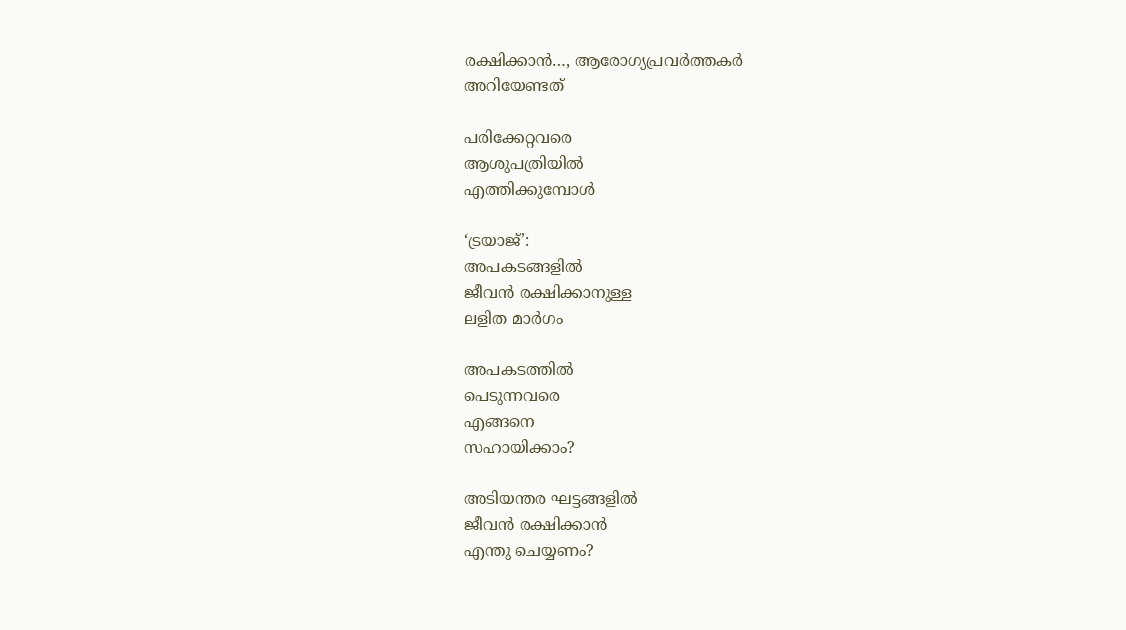രക്ഷിക്കാൻ…, ആരോഗ്യപ്രവർത്തകർ
അറിയേണ്ടത്

പരിക്കേറ്റവരെ
ആശുപത്രിയിൽ
എത്തിക്കുമ്പോൾ

‘ട്രയാജ്’:
അപകടങ്ങളിൽ
ജീവൻ രക്ഷിക്കാനുള്ള
ലളിത മാർഗം

അപകടത്തിൽ
പെടുന്നവരെ
എങ്ങനെ
സഹായിക്കാം?

അടിയന്തര ഘട്ടങ്ങളിൽ
ജീവൻ രക്ഷിക്കാൻ
എന്തു ചെയ്യണം?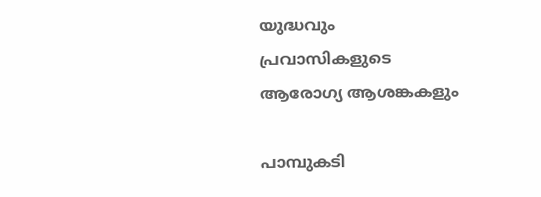യുദ്ധവും
പ്രവാസികളുടെ
ആരോഗ്യ ആശങ്കകളും

പാമ്പുകടി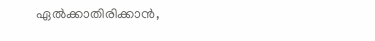ഏൽക്കാതിരിക്കാൻ,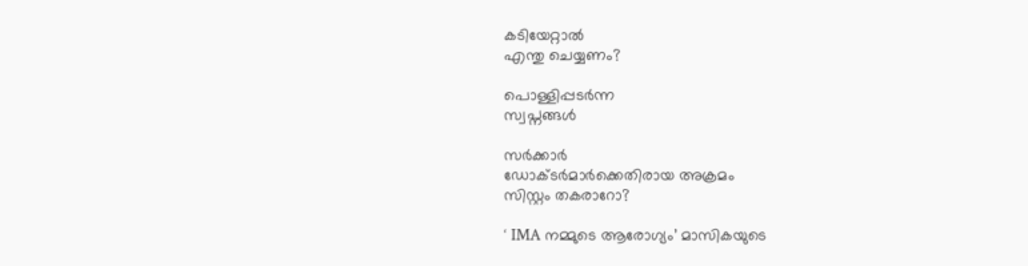കടിയേറ്റാൽ
എന്തു ചെയ്യണം?

പൊള്ളിപ്പടർന്ന
സ്വപ്നങ്ങൾ

സർക്കാർ
ഡോക്ടർമാർക്കെതിരായ അക്രമം
സിസ്റ്റം തകരാറോ?

‘ IMA നമ്മുടെ ആരോഗ്യം’ മാസികയുടെ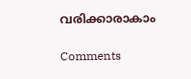വരിക്കാരാകാം

Comments